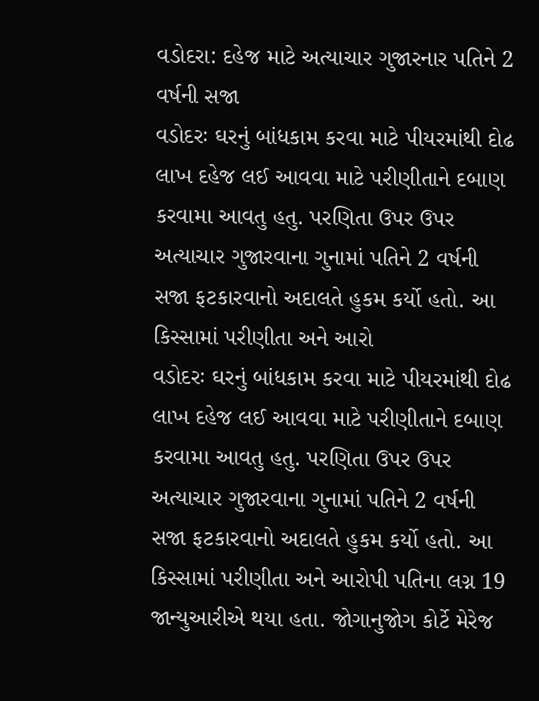વડોદરા: દહેજ માટે અત્યાચાર ગુજારનાર પતિને 2 વર્ષની સજા
વડોદરઃ ઘરનું બાંધકામ કરવા માટે પીયરમાંથી દોઢ લાખ દહેજ લઈ આવવા માટે પરીણીતાને દબાણ કરવામા આવતુ હતુ. પરણિતા ઉપર ઉપર અત્યાચાર ગુજારવાના ગુનામાં પતિને 2 વર્ષની સજા ફટકારવાનો અદાલતે હુકમ કર્યો હતો. આ કિસ્સામાં પરીણીતા અને આરો
વડોદરઃ ઘરનું બાંધકામ કરવા માટે પીયરમાંથી દોઢ લાખ દહેજ લઈ આવવા માટે પરીણીતાને દબાણ કરવામા આવતુ હતુ. પરણિતા ઉપર ઉપર અત્યાચાર ગુજારવાના ગુનામાં પતિને 2 વર્ષની સજા ફટકારવાનો અદાલતે હુકમ કર્યો હતો. આ કિસ્સામાં પરીણીતા અને આરોપી પતિના લગ્ન 19 જાન્યુઆરીએ થયા હતા. જોગાનુજોગ કોર્ટે મેરેજ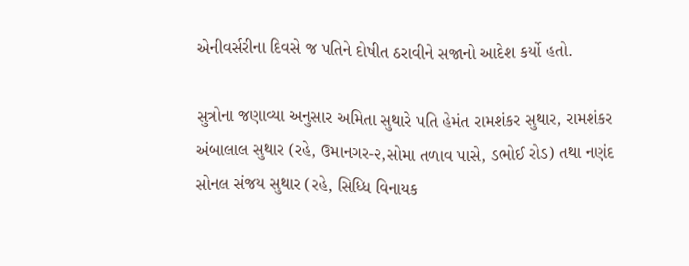એનીવર્સરીના દિવસે જ પતિને દોષીત ઠરાવીને સજાનો આદેશ કર્યો હતો.

સુત્રોના જણાવ્યા અનુસાર અમિતા સુથારે પતિ હેમંત રામશંકર સુથાર, રામશંકર અંબાલાલ સુથાર (રહે, ઉમાનગર-૨,સોમા તળાવ પાસે, ડભોઈ રોડ) તથા નણંદ સોનલ સંજય સુથાર (રહે, સિધ્ધિ વિનાયક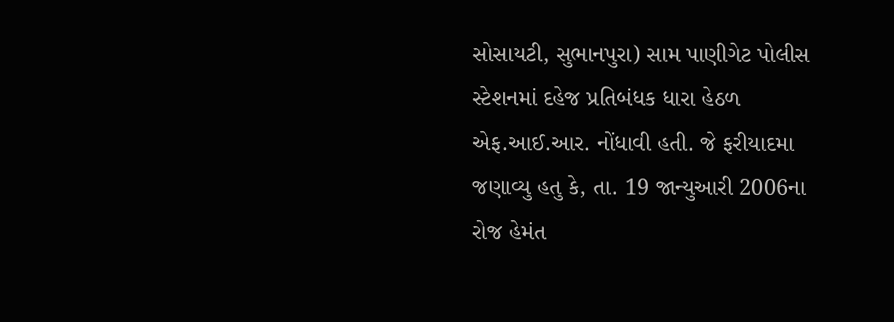સોસાયટી, સુભાનપુરા) સામ પાણીગેટ પોલીસ સ્ટેશનમાં દહેજ પ્રતિબંધક ધારા હેઠળ એફ.આઈ.આર. નોંધાવી હતી. જે ફરીયાદમા જણાવ્યુ હતુ કે, તા. 19 જાન્યુઆરી 2006ના રોજ હેમંત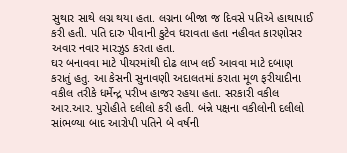સુથાર સાથે લગ્ન થયા હતા. લગ્નના બીજા જ દિવસે પતિએ હાથાપાઈ કરી હતી. પતિ દારુ પીવાની કુટેવ ધરાવતા હતા નહીવત કારણોસર અવાર નવાર મારઝુડ કરતા હતા.
ઘર બનાવવા માટે પીયરમાંથી દોઢ લાખ લઈ આવવા માટે દબાણ કરાતું હતુ. આ કેસની સુનાવણી અદાલતમાં કરાતા મૂળ ફરીયાદીના વકીલ તરીકે ધર્મેન્દ્ર પરીખ હાજર રહયા હતા. સરકારી વકીલ આર.આર. પુરોહીતે દલીલો કરી હતી. બંન્ને પક્ષના વકીલોની દલીલો સાંભળ્યા બાદ આરોપી પતિને બે વર્ષની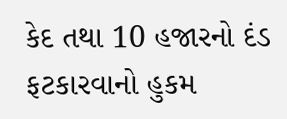કેદ તથા 10 હજારનો દંડ ફટકારવાનો હુકમ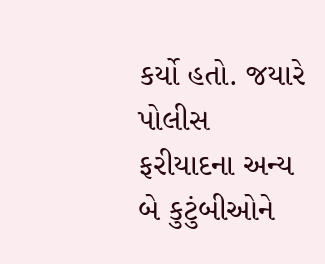કર્યો હતો. જયારે પોલીસ ફરીયાદના અન્ય બે કુટુંબીઓને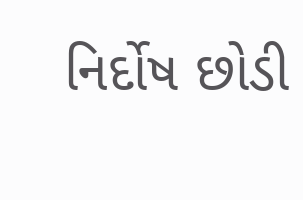નિર્દોષ છોડી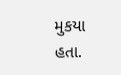મુકયા હતા.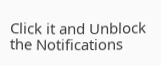Click it and Unblock the Notifications